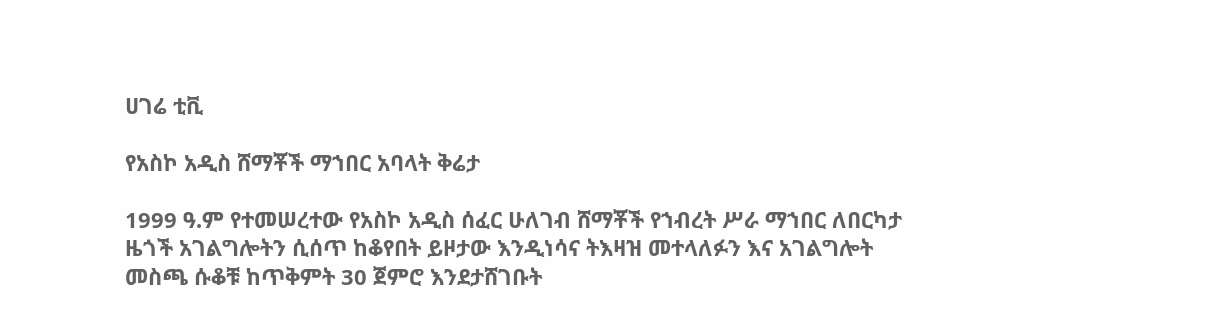ሀገሬ ቲቪ

የአስኮ አዲስ ሸማቾች ማኀበር አባላት ቅሬታ

1999 ዓ.ም የተመሠረተው የአስኮ አዲስ ሰፈር ሁለገብ ሸማቾች የኀብረት ሥራ ማኀበር ለበርካታ ዜጎች አገልግሎትን ሲሰጥ ከቆየበት ይዞታው እንዲነሳና ትእዛዝ መተላለፉን እና አገልግሎት መስጫ ሱቆቹ ከጥቅምት 30 ጀምሮ እንደታሸገቡት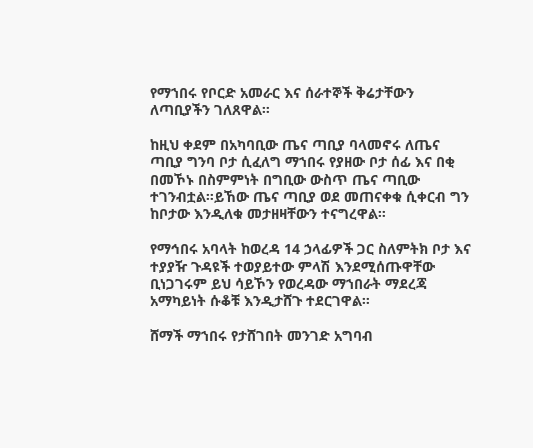የማኀበሩ የቦርድ አመራር እና ሰራተኞች ቅሬታቸውን ለጣቢያችን ገለጸዋል።

ከዚህ ቀደም በአካባቢው ጤና ጣቢያ ባላመኖሩ ለጤና ጣቢያ ግንባ ቦታ ሲፈለግ ማኀበሩ የያዘው ቦታ ሰፊ እና በቂ በመኾኑ በስምምነት በግቢው ውስጥ ጤና ጣቢው ተገንብቷል።ይኸው ጤና ጣቢያ ወደ መጠናቀቁ ሲቀርብ ግን ከቦታው እንዲለቁ መታዘዛቸውን ተናግረዋል።

የማኅበሩ አባላት ከወረዳ 14 ኃላፊዎች ጋር ስለምትክ ቦታ እና ተያያዥ ጉዳዩች ተወያይተው ምላሽ እንደሚሰጡዋቸው ቢነጋገሩም ይህ ሳይኾን የወረዳው ማኀበራት ማደረጃ አማካይነት ሱቆቹ እንዲታሸጉ ተደርገዋል።

ሸማች ማኀበሩ የታሸገበት መንገድ አግባብ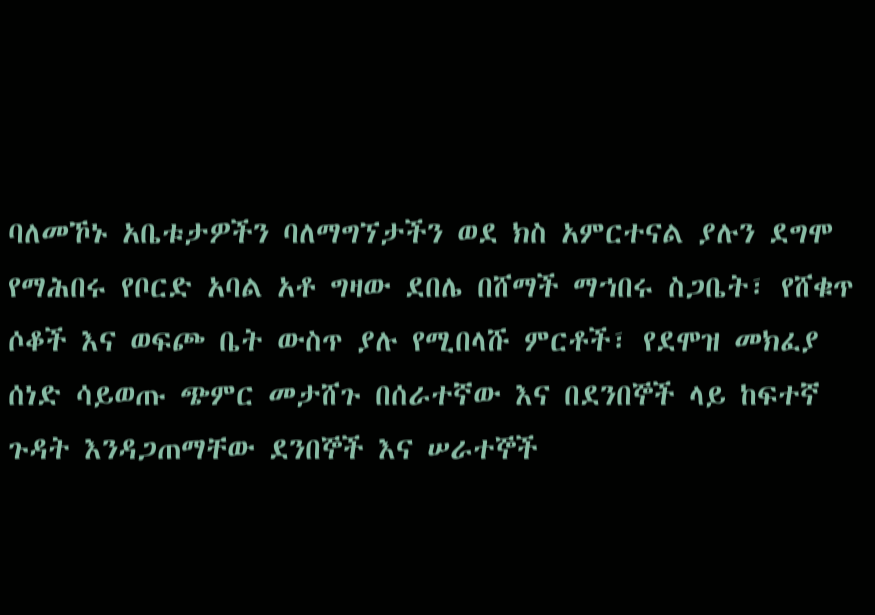ባለመኾኑ አቤቱታዎችን ባለማግኘታችን ወደ ክስ አምርተናል ያሉን ደግሞ የማሕበሩ የቦርድ አባል አቶ ግዛው ደበሌ በሸማች ማኀበሩ ስጋቤት፣ የሸቁጥ ሶቆች እና ወፍጮ ቤት ውስጥ ያሉ የሚበላሹ ምርቶች፣ የደሞዝ መክፈያ ሰነድ ሳይወጡ ጭምር መታሸጉ በሰራተኛው እና በደንበኞች ላይ ከፍተኛ ጉዳት እንዳጋጠማቸው ደንበኞች እና ሠራተኞች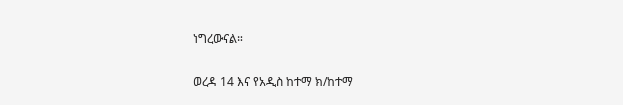ነግረውናል።

ወረዳ 14 እና የአዲስ ከተማ ክ/ከተማ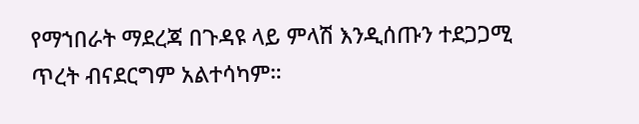የማኀበራት ማደረጃ በጉዳዩ ላይ ምላሽ እንዲሰጡን ተደጋጋሚ ጥረት ብናደርግም አልተሳካም።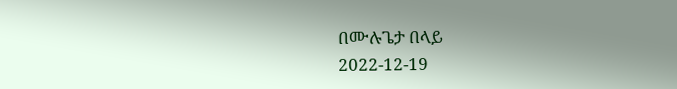በሙሉጌታ በላይ
2022-12-19